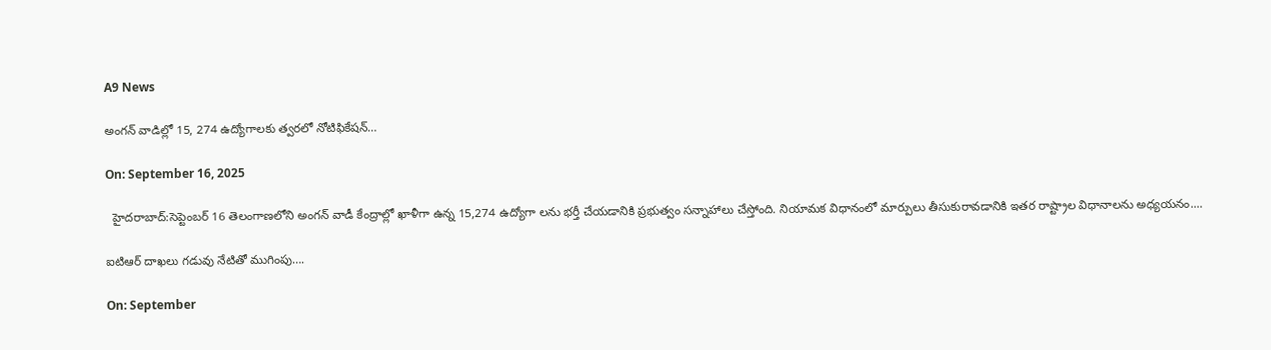A9 News

అంగన్ వాడిల్లో 15, 274 ఉద్యోగాలకు త్వరలో నోటిఫికేషన్…

On: September 16, 2025

  హైదరాబాద్:సెప్టెంబర్ 16 తెలంగాణలోని అంగన్‌ వాడీ కేంద్రాల్లో ఖాళీగా ఉన్న 15,274 ఉద్యోగా లను భర్తీ చేయడానికి ప్రభుత్వం సన్నాహాలు చేస్తోంది. నియామక విధానంలో మార్పులు తీసుకురావడానికి ఇతర రాష్ట్రాల విధానాలను అధ్యయనం....

ఐటిఆర్ దాఖలు గడువు నేటితో ముగింపు….

On: September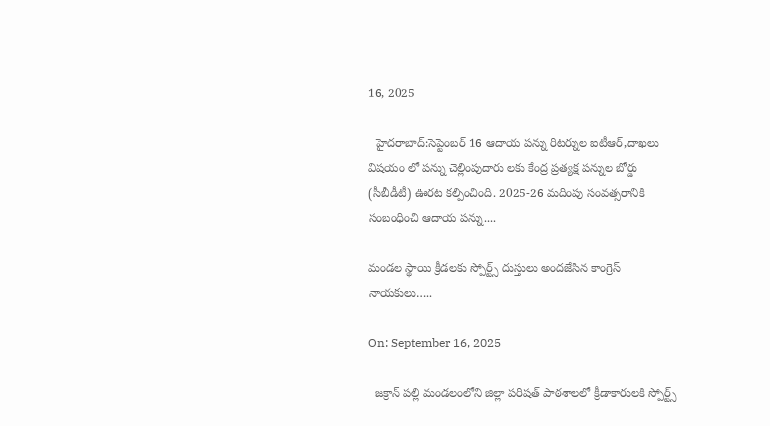16, 2025

  హైదరాబాద్:సెప్టెంబర్ 16 ఆదాయ పన్ను రిటర్నుల ఐటీఆర్,దాఖలు విషయం లో పన్ను చెల్లింపుదారు లకు కేంద్ర ప్రత్యక్ష పన్నుల బోర్డు (సీబీడీటీ) ఊరట కల్పించింది. 2025-26 మదింపు సంవత్సరానికి సంబంధించి ఆదాయ పన్ను....

మండల స్థాయి క్రీడలకు స్పోర్ట్స్ దుస్తులు అందజేసిన కాంగ్రెస్ నాయకులు…..

On: September 16, 2025

  జక్రాన్ పల్లి మండలంలోని జిల్లా పరిషత్ పాఠశాలలో క్రీడాకారులకి స్పోర్ట్స్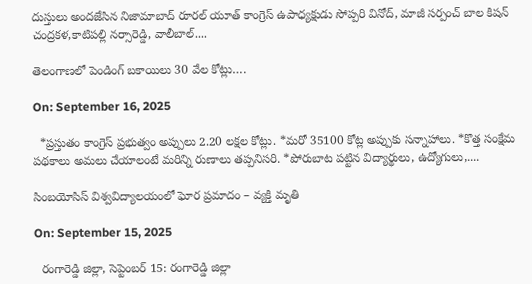దుస్తులు అందజేసిన నిజామాబాద్ రూరల్ యూత్ కాంగ్రెస్ ఉపాధ్యక్షుడు సోప్పరి వినోద్, మాజీ సర్పంచ్ బాల కిషన్ చంద్రకళ,కాటిపల్లి నర్సారెడ్డి, వాలీబాల్....

తెలంగాణలో పెండింగ్ బకాయిలు 30 వేల కోట్లు….

On: September 16, 2025

  *ప్రస్తుతం కాంగ్రెస్ ప్రభుత్వం అప్పులు 2.20 లక్షల కోట్లు. *మరో 35100 కోట్ల అప్పుకు సన్నాహాలు. *కొత్త సంక్షేమ పథకాలు అమలు చేయాలంటే మరిన్ని రుణాలు తప్పనిసరి. *పోరుబాట పట్టిన విద్యార్థులు, ఉద్యోగులు,....

సింబయోసిస్ విశ్వవిద్యాలయంలో ఘోర ప్రమాదం – వ్యక్తి మృతి

On: September 15, 2025

  రంగారెడ్డి జిల్లా, సెప్టెంబర్ 15: రంగారెడ్డి జిల్లా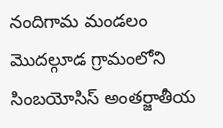నందిగామ మండలం మొదల్గూడ గ్రామంలోని సింబయోసిస్ అంతర్జాతీయ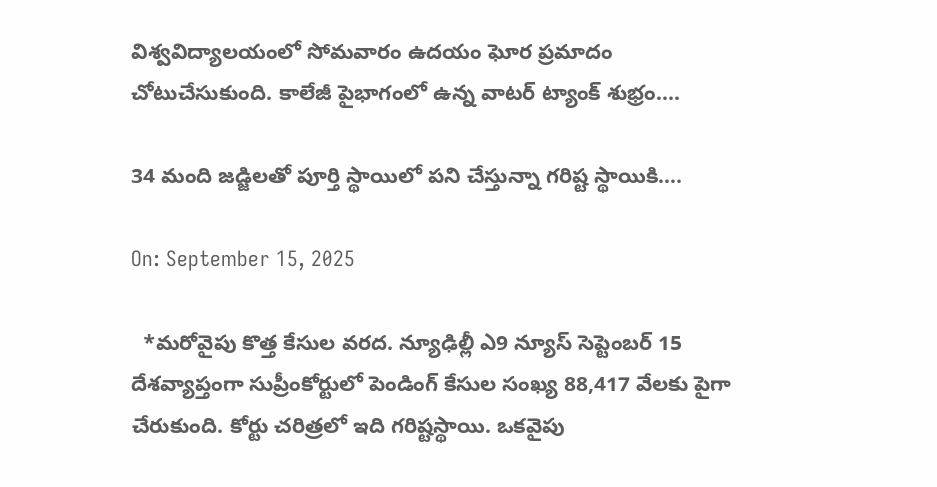విశ్వవిద్యాలయంలో సోమవారం ఉదయం ఘోర ప్రమాదం చోటుచేసుకుంది. కాలేజీ పైభాగంలో ఉన్న వాటర్ ట్యాంక్ శుభ్రం....

34 మంది జడ్జిలతో పూర్తి స్థాయిలో పని చేస్తున్నా గరిష్ట స్థాయికి….

On: September 15, 2025

  *మరోవైపు కొత్త కేసుల వరద. న్యూఢిల్లీ ఎ9 న్యూస్ సెప్టెంబర్ 15 దేశవ్యాప్తంగా సుప్రీంకోర్టులో పెండింగ్‌ కేసుల సంఖ్య 88,417 వేలకు పైగా చేరుకుంది. కోర్టు చరిత్రలో ఇది గరిష్టస్థాయి. ఒకవైపు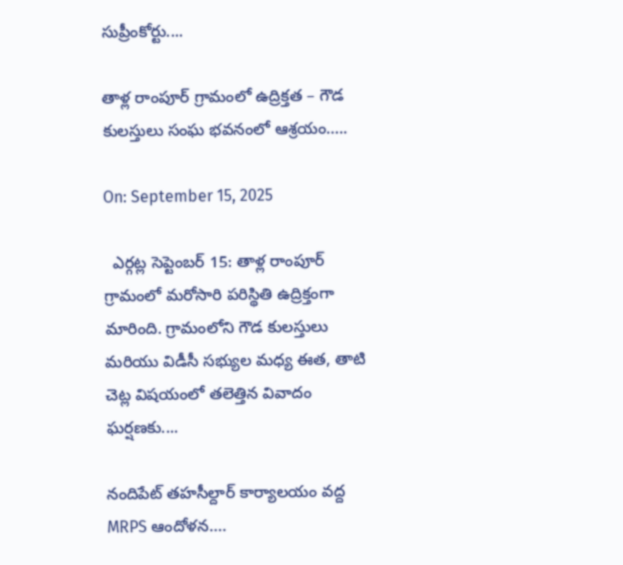సుప్రీంకోర్టు....

తాళ్ల రాంపూర్ గ్రామంలో ఉద్రిక్తత – గౌడ కులస్తులు సంఘ భవనంలో ఆశ్రయం…..

On: September 15, 2025

  ఎర్గట్ల సెప్టెంబర్ 15: తాళ్ల రాంపూర్ గ్రామంలో మరోసారి పరిస్థితి ఉద్రిక్తంగా మారింది. గ్రామంలోని గౌడ కులస్తులు మరియు విడీసీ సభ్యుల మధ్య ఈత, తాటి చెట్ల విషయంలో తలెత్తిన వివాదం ఘర్షణకు....

నందిపేట్ తహసీల్దార్ కార్యాలయం వద్ద MRPS ఆందోళన….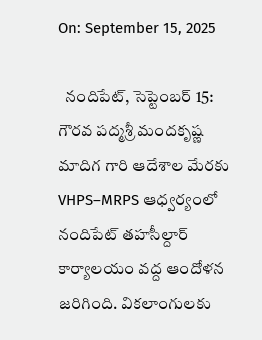On: September 15, 2025

  నందిపేట్, సెప్టెంబర్ 15: గౌరవ పద్మశ్రీ మందకృష్ణ మాదిగ గారి ఆదేశాల మేరకు VHPS–MRPS ఆధ్వర్యంలో నందిపేట్ తహసీల్దార్ కార్యాలయం వద్ద ఆందోళన జరిగింది. వికలాంగులకు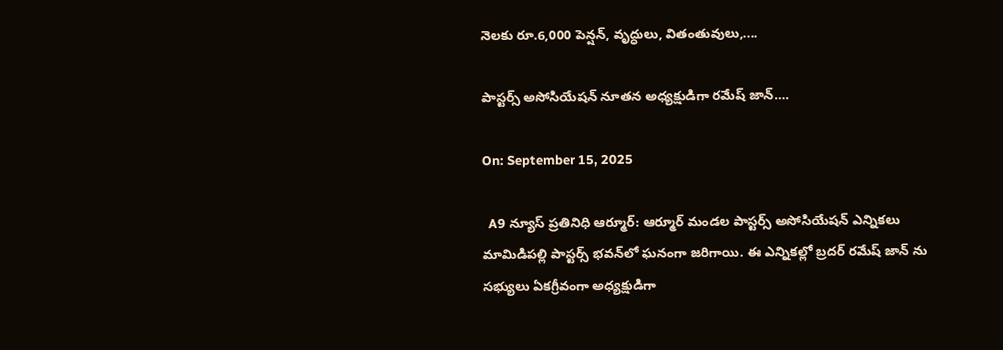నెలకు రూ.6,000 పెన్షన్, వృద్ధులు, వితంతువులు,....

పాస్టర్స్ అసోసియేషన్ నూతన అధ్యక్షుడిగా రమేష్ జాన్….

On: September 15, 2025

  A9 న్యూస్ ప్రతినిధి ఆర్మూర్: ఆర్మూర్ మండల పాస్టర్స్ అసోసియేషన్ ఎన్నికలు మామిడిపల్లి పాస్టర్స్ భవన్‌లో ఘనంగా జరిగాయి. ఈ ఎన్నికల్లో బ్రదర్ రమేష్ జాన్ ను సభ్యులు ఏకగ్రీవంగా అధ్యక్షుడిగా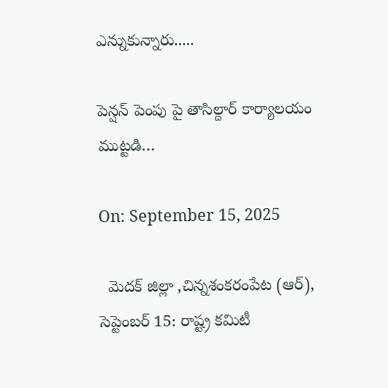ఎన్నుకున్నారు.....

పెన్షన్ పెంపు పై తాసిల్దార్ కార్యాలయం ముట్టడి…

On: September 15, 2025

  మెదక్ జిల్లా ,చిన్నశంకరంపేట (ఆర్), సెప్టెంబర్ 15: రాష్ట్ర కమిటీ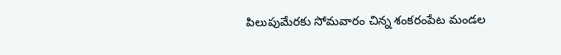పిలుపుమేరకు సోమవారం చిన్న శంకరంపేట మండల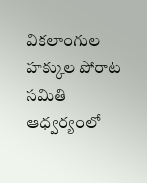వికలాంగుల హక్కుల పోరాట సమితి ఆధ్వర్యంలో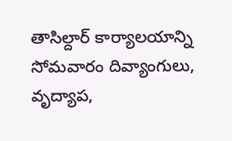తాసిల్దార్ కార్యాలయాన్ని సోమవారం దివ్యాంగులు, వృద్యాప,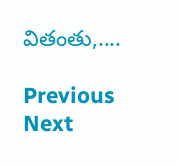వితంతు,....

Previous Next